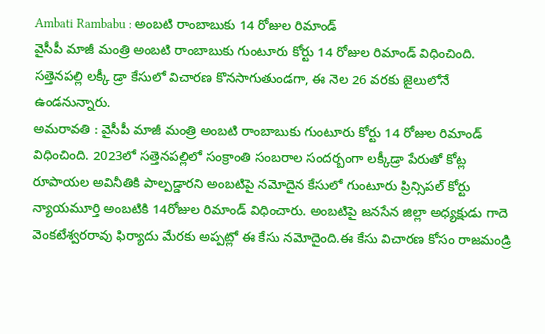Ambati Rambabu : అంబటి రాంబాబుకు 14 రోజుల రిమాండ్
వైసీపీ మాజీ మంత్రి అంబటి రాంబాబుకు గుంటూరు కోర్టు 14 రోజుల రిమాండ్ విధించింది. సత్తెనపల్లి లక్కీ డ్రా కేసులో విచారణ కొనసాగుతుండగా, ఈ నెల 26 వరకు జైలులోనే ఉండనున్నారు.
అమరావతి : వైసీపీ మాజీ మంత్రి అంబటి రాంబాబుకు గుంటూరు కోర్టు 14 రోజుల రిమాండ్ విధించింది. 2023లో సత్తెనపల్లిలో సంక్రాంతి సంబరాల సందర్బంగా లక్కీడ్రా పేరుతో కోట్ల రూపాయల అవినీతికి పాల్పడ్డారని అంబటిపై నమోదైన కేసులో గుంటూరు ప్రిన్సిపల్ కోర్టు న్యాయమూర్తి అంబటికి 14రోజుల రిమాండ్ విధించారు. అంబటిపై జనసేన జిల్లా అధ్యక్షుడు గాదె వెంకటేశ్వరరావు ఫిర్యాదు మేరకు అప్పట్లో ఈ కేసు నమోదైంది.ఈ కేసు విచారణ కోసం రాజమండ్రి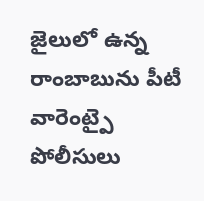జైలులో ఉన్న రాంబాబును పీటీ వారెంట్పై పోలీసులు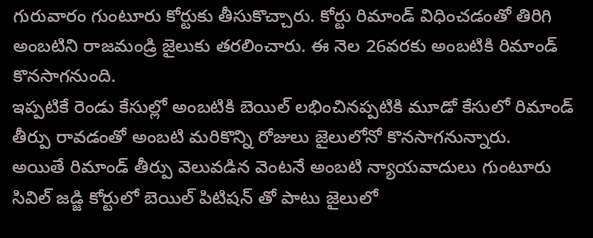గురువారం గుంటూరు కోర్టుకు తీసుకొచ్చారు. కోర్టు రిమాండ్ విధించడంతో తిరిగి అంబటిని రాజమండ్రి జైలుకు తరలించారు. ఈ నెల 26వరకు అంబటికి రిమాండ్ కొనసాగనుంది.
ఇప్పటికే రెండు కేసుల్లో అంబటికి బెయిల్ లభించినప్పటికి మూడో కేసులో రిమాండ్ తీర్పు రావడంతో అంబటి మరికొన్ని రోజులు జైలులోనో కొనసాగనున్నారు.
అయితే రిమాండ్ తీర్పు వెలువడిన వెంటనే అంబటి న్యాయవాదులు గుంటూరు సివిల్ జడ్జి కోర్టులో బెయిల్ పిటిషన్ తో పాటు జైలులో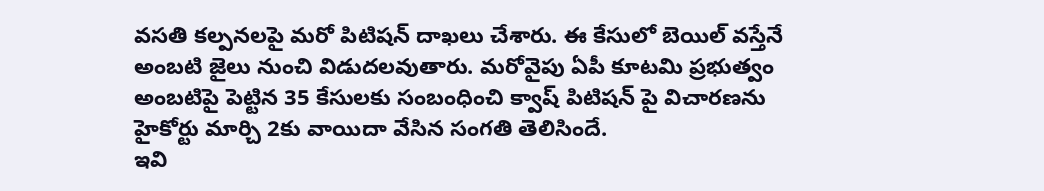వసతి కల్పనలపై మరో పిటిషన్ దాఖలు చేశారు. ఈ కేసులో బెయిల్ వస్తేనే అంబటి జైలు నుంచి విడుదలవుతారు. మరోవైపు ఏపీ కూటమి ప్రభుత్వం అంబటిపై పెట్టిన 35 కేసులకు సంబంధించి క్వాష్ పిటిషన్ పై విచారణను హైకోర్టు మార్చి 2కు వాయిదా వేసిన సంగతి తెలిసిందే.
ఇవి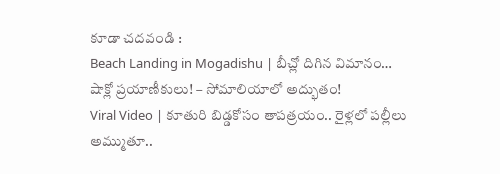కూడా చదవండి :
Beach Landing in Mogadishu | బీచ్లో దిగిన విమానం… షాక్లో ప్రయాణీకులు! – సోమాలియాలో అద్భుతం!
Viral Video | కూతురి బిడ్డకోసం తాపత్రయం.. రైళ్లలో పల్లీలు అమ్ముతూ..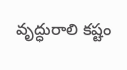వృద్ధురాలి కష్టం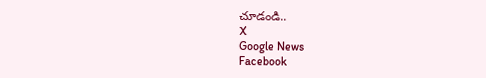చూడండి..
X
Google News
Facebook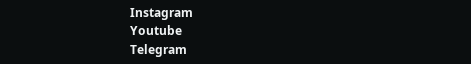Instagram
Youtube
Telegram